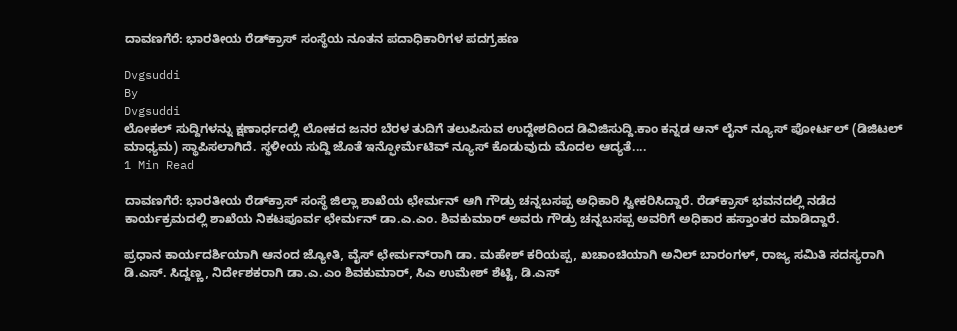ದಾವಣಗೆರೆ: ಭಾರತೀಯ ರೆಡ್‍ಕ್ರಾಸ್ ಸಂಸ್ಥೆಯ ನೂತನ ಪದಾಧಿಕಾರಿಗಳ ಪದಗ್ರಹಣ

Dvgsuddi
By
Dvgsuddi
ಲೋಕಲ್ ಸುದ್ದಿಗಳನ್ನು ಕ್ಷಣಾರ್ಧದಲ್ಲಿ ಲೋಕದ ಜನರ ಬೆರಳ ತುದಿಗೆ ತಲುಪಿಸುವ ಉದ್ದೇಶದಿಂದ ಡಿವಿಜಿಸುದ್ದಿ.ಕಾಂ ಕನ್ನಡ ಆನ್ ಲೈನ್ ನ್ಯೂಸ್ ಪೋರ್ಟಲ್ (ಡಿಜಿಟಲ್ ಮಾಧ್ಯಮ) ಸ್ಥಾಪಿಸಲಾಗಿದೆ. ಸ್ಥಳೀಯ ಸುದ್ದಿ ಜೊತೆ ಇನ್ಫೋರ್ಮೆಟಿವ್ ನ್ಯೂಸ್ ಕೊಡುವುದು ಮೊದಲ ಆದ್ಯತೆ....
1 Min Read

ದಾವಣಗೆರೆ: ಭಾರತೀಯ ರೆಡ್‍ಕ್ರಾಸ್ ಸಂಸ್ಥೆ ಜಿಲ್ಲಾ ಶಾಖೆಯ ಛೇರ್ಮನ್‍‌ ಆಗಿ ಗೌಡ್ರು ಚನ್ನಬಸಪ್ಪ ಅಧಿಕಾರಿ ಸ್ವೀಕರಿಸಿದ್ದಾರೆ. ರೆಡ್‍ಕ್ರಾಸ್ ಭವನದಲ್ಲಿ ನಡೆದ ಕಾರ್ಯಕ್ರಮದಲ್ಲಿ ಶಾಖೆಯ ನಿಕಟಪೂರ್ವ ಛೇರ್ಮನ್‍‌ ಡಾ.ಎ.ಎಂ. ಶಿವಕುಮಾರ್ ಅವರು ಗೌಡ್ರು ಚನ್ನಬಸಪ್ಪ ಅವರಿಗೆ ಅಧಿಕಾರ ಹಸ್ತಾಂತರ ಮಾಡಿದ್ದಾರೆ.

ಪ್ರಧಾನ ಕಾರ್ಯದರ್ಶಿಯಾಗಿ ಆನಂದ ಜ್ಯೋತಿ, ವೈಸ್ ಛೇರ್ಮನ್‍ರಾಗಿ ಡಾ. ಮಹೇಶ್ ಕರಿಯಪ್ಪ, ಖಚಾಂಚಿಯಾಗಿ ಅನಿಲ್ ಬಾರಂಗಳ್, ರಾಜ್ಯ ಸಮಿತಿ ಸದಸ್ಯರಾಗಿ ಡಿ.ಎಸ್. ಸಿದ್ದಣ್ಣ, ನಿರ್ದೇಶಕರಾಗಿ ಡಾ.ಎ.ಎಂ ಶಿವಕುಮಾರ್, ಸಿಎ ಉಮೇಶ್ ಶೆಟ್ಟಿ, ಡಿ.ಎಸ್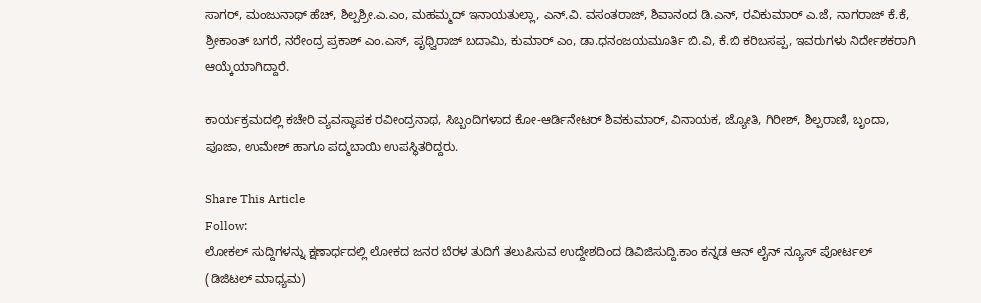ಸಾಗರ್, ಮಂಜುನಾಥ್ ಹೆಚ್, ಶಿಲ್ಪಶ್ರೀ.ಎ.ಎಂ, ಮಹಮ್ಮದ್ ಇನಾಯತುಲ್ಲಾ, ಎನ್.ವಿ. ವಸಂತರಾಜ್, ಶಿವಾನಂದ ಡಿ.ಎನ್, ರವಿಕುಮಾರ್ ಎ.ಜೆ, ನಾಗರಾಜ್ ಕೆ.ಕೆ, ಶ್ರೀಕಾಂತ್ ಬಗರೆ, ನರೇಂದ್ರ ಪ್ರಕಾಶ್ ಎಂ.ಎಸ್, ಪೃಥ್ವಿರಾಜ್ ಬದಾಮಿ, ಕುಮಾರ್ ಎಂ, ಡಾ.ಧನಂಜಯಮೂರ್ತಿ ಬಿ.ವಿ, ಕೆ.ಬಿ ಕರಿಬಸಪ್ಪ, ಇವರುಗಳು ನಿರ್ದೇಶಕರಾಗಿ ಆಯ್ಕೆಯಾಗಿದ್ದಾರೆ.

ಕಾರ್ಯಕ್ರಮದಲ್ಲಿ ಕಚೇರಿ ವ್ಯವಸ್ಥಾಪಕ ರವೀಂದ್ರನಾಥ, ಸಿಬ್ಬಂದಿಗಳಾದ ಕೋ-ಆರ್ಡಿನೇಟರ್ ಶಿವಕುಮಾರ್, ವಿನಾಯಕ, ಜ್ಯೋತಿ, ಗಿರೀಶ್, ಶಿಲ್ಪರಾಣಿ, ಬೃಂದಾ, ಪೂಜಾ, ಉಮೇಶ್ ಹಾಗೂ ಪದ್ಮಬಾಯಿ ಉಪಸ್ಥಿತರಿದ್ದರು.

Share This Article
Follow:
ಲೋಕಲ್ ಸುದ್ದಿಗಳನ್ನು ಕ್ಷಣಾರ್ಧದಲ್ಲಿ ಲೋಕದ ಜನರ ಬೆರಳ ತುದಿಗೆ ತಲುಪಿಸುವ ಉದ್ದೇಶದಿಂದ ಡಿವಿಜಿಸುದ್ದಿ.ಕಾಂ ಕನ್ನಡ ಆನ್ ಲೈನ್ ನ್ಯೂಸ್ ಪೋರ್ಟಲ್ (ಡಿಜಿಟಲ್ ಮಾಧ್ಯಮ)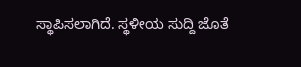ಸ್ಥಾಪಿಸಲಾಗಿದೆ. ಸ್ಥಳೀಯ ಸುದ್ದಿ ಜೊತೆ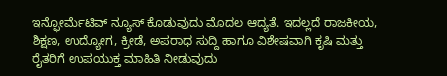ಇನ್ಫೋರ್ಮೆಟಿವ್ ನ್ಯೂಸ್ ಕೊಡುವುದು ಮೊದಲ ಆದ್ಯತೆ. ಇದಲ್ಲದೆ ರಾಜಕೀಯ, ಶಿಕ್ಷಣ, ಉದ್ಯೋಗ, ಕ್ರೀಡೆ, ಅಪರಾಧ ಸುದ್ದಿ ಹಾಗೂ ವಿಶೇಷವಾಗಿ ಕೃಷಿ ಮತ್ತು ರೈತರಿಗೆ ಉಪಯುಕ್ತ ಮಾಹಿತಿ ನೀಡುವುದು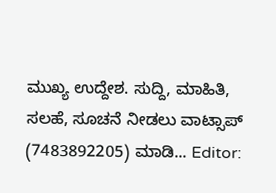ಮುಖ್ಯ ಉದ್ದೇಶ. ಸುದ್ದಿ, ಮಾಹಿತಿ, ಸಲಹೆ, ಸೂಚನೆ ನೀಡಲು ವಾಟ್ಸಾಪ್ (7483892205) ಮಾಡಿ... Editor: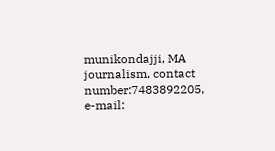munikondajji, MA journalism, contact number:7483892205, e-mail: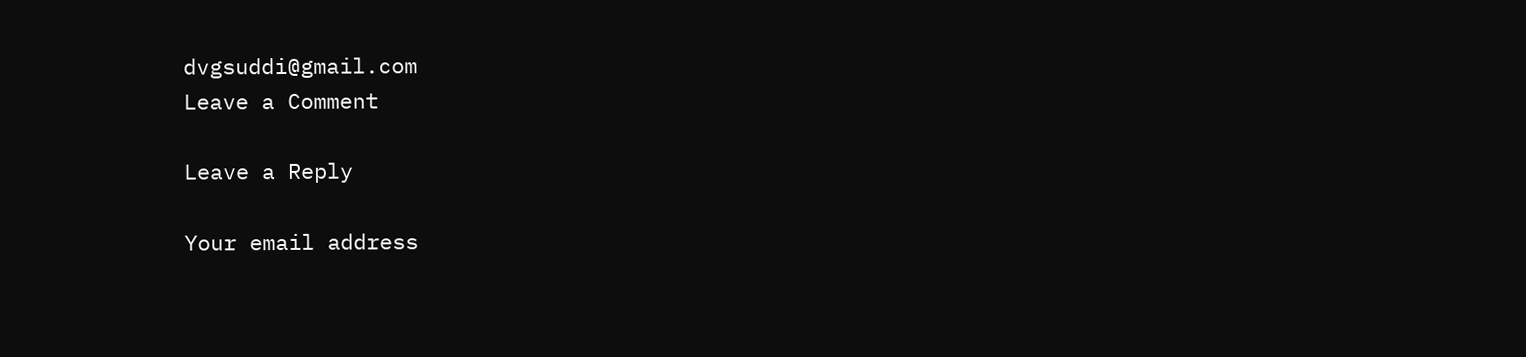dvgsuddi@gmail.com
Leave a Comment

Leave a Reply

Your email address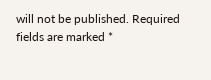will not be published. Required fields are marked *